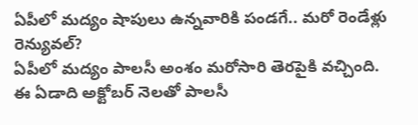ఏపీలో మద్యం షాపులు ఉన్నవారికి పండగే.. మరో రెండేళ్లు రెన్యువల్?
ఏపీలో మద్యం పాలసీ అంశం మరోసారి తెరపైకి వచ్చింది. ఈ ఏడాది అక్టోబర్ నెలతో పాలసీ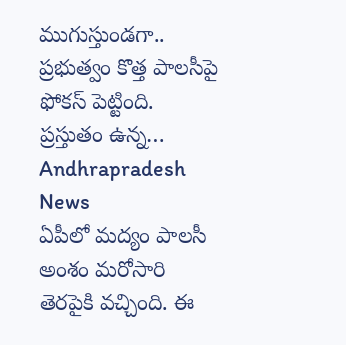ముగుస్తుండగా.. ప్రభుత్వం కొత్త పాలసీపై ఫోకస్ పెట్టింది. ప్రస్తుతం ఉన్న…
Andhrapradesh News
ఏపీలో మద్యం పాలసీ అంశం మరోసారి తెరపైకి వచ్చింది. ఈ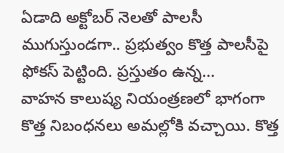ఏడాది అక్టోబర్ నెలతో పాలసీ ముగుస్తుండగా.. ప్రభుత్వం కొత్త పాలసీపై ఫోకస్ పెట్టింది. ప్రస్తుతం ఉన్న…
వాహన కాలుష్య నియంత్రణలో భాగంగా కొత్త నిబంధనలు అమల్లోకి వచ్చాయి. కొత్త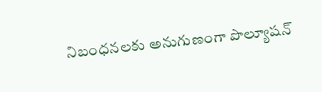నిబంధనలకు అనుగుణంగా పొల్యూషన్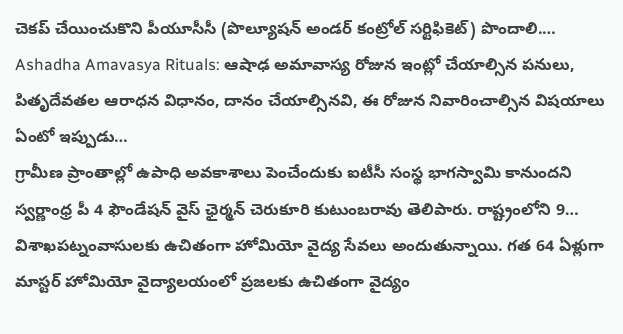చెకప్ చేయించుకొని పీయూసీసీ (పొల్యూషన్ అండర్ కంట్రోల్ సర్టిఫికెట్) పొందాలి.…
Ashadha Amavasya Rituals: ఆషాఢ అమావాస్య రోజున ఇంట్లో చేయాల్సిన పనులు, పితృదేవతల ఆరాధన విధానం, దానం చేయాల్సినవి, ఈ రోజున నివారించాల్సిన విషయాలు ఏంటో ఇప్పుడు…
గ్రామీణ ప్రాంతాల్లో ఉపాధి అవకాశాలు పెంచేందుకు ఐటీసీ సంస్థ భాగస్వామి కానుందని స్వర్ణాంధ్ర పీ 4 ఫౌండేషన్ వైస్ ఛైర్మన్ చెరుకూరి కుటుంబరావు తెలిపారు. రాష్ట్రంలోని 9…
విశాఖపట్నంవాసులకు ఉచితంగా హోమియో వైద్య సేవలు అందుతున్నాయి. గత 64 ఏళ్లుగా మాస్టర్ హోమియో వైద్యాలయంలో ప్రజలకు ఉచితంగా వైద్యం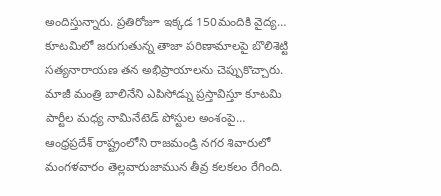అందిస్తున్నారు. ప్రతిరోజూ ఇక్కడ 150మందికి వైద్య…
కూటమిలో జరుగుతున్న తాజా పరిణామాలపై బొలిశెట్టి సత్యనారాయణ తన అభిప్రాయాలను చెప్పుకొచ్చారు. మాజీ మంత్రి బాలినేని ఎపిసోడ్ను ప్రస్తావిస్తూ కూటమి పార్టీల మధ్య నామినేటెడ్ పోస్టుల అంశంపై…
ఆంధ్రప్రదేశ్ రాష్ట్రంలోని రాజమండ్రి నగర శివారులో మంగళవారం తెల్లవారుజామున తీవ్ర కలకలం రేగింది.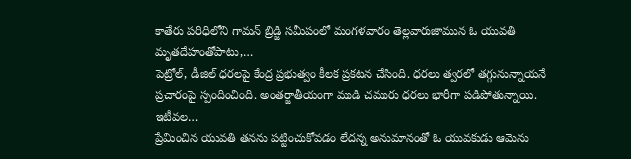కాతేరు పరిధిలోని గామన్ బ్రిడ్జి సమీపంలో మంగళవారం తెల్లవారుజామున ఓ యువతి మృతదేహంతోపాటు,…
పెట్రోల్, డీజిల్ ధరలపై కేంద్ర ప్రభుత్వం కీలక ప్రకటన చేసింది. ధరలు త్వరలో తగ్గునున్నాయనే ప్రచారంపై స్పందించింది. అంతర్జాతీయంగా ముడి చమురు ధరలు భారీగా పడిపోతున్నాయి. ఇటీవల…
ప్రేమించిన యువతి తనను పట్టించుకోవడం లేదన్న అనుమానంతో ఓ యువకుడు ఆమెను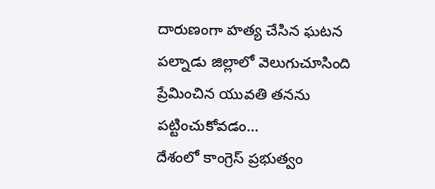దారుణంగా హత్య చేసిన ఘటన పల్నాడు జిల్లాలో వెలుగుచూసింది ప్రేమించిన యువతి తనను పట్టించుకోవడం…
దేశంలో కాంగ్రెస్ ప్రభుత్వం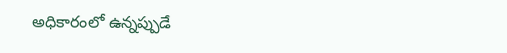అధికారంలో ఉన్నప్పుడే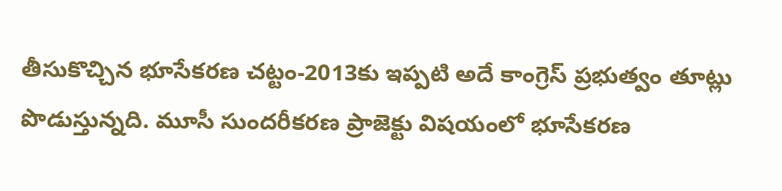తీసుకొచ్చిన భూసేకరణ చట్టం-2013కు ఇప్పటి అదే కాంగ్రెస్ ప్రభుత్వం తూట్లు పొడుస్తున్నది. మూసీ సుందరీకరణ ప్రాజెక్టు విషయంలో భూసేకరణ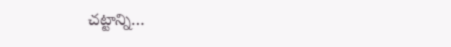చట్టాన్ని…